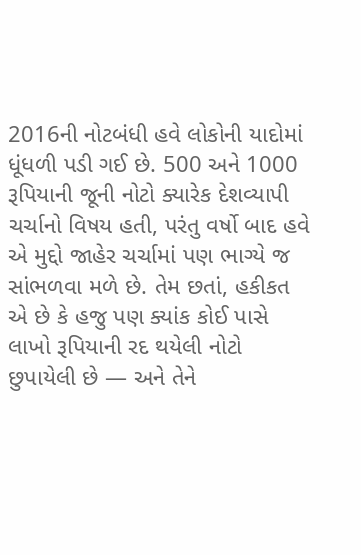2016ની નોટબંધી હવે લોકોની યાદોમાં ધૂંધળી પડી ગઈ છે. 500 અને 1000 રૂપિયાની જૂની નોટો ક્યારેક દેશવ્યાપી ચર્ચાનો વિષય હતી, પરંતુ વર્ષો બાદ હવે એ મુદ્દો જાહેર ચર્ચામાં પણ ભાગ્યે જ સાંભળવા મળે છે. તેમ છતાં, હકીકત એ છે કે હજુ પણ ક્યાંક કોઈ પાસે લાખો રૂપિયાની રદ થયેલી નોટો છુપાયેલી છે — અને તેને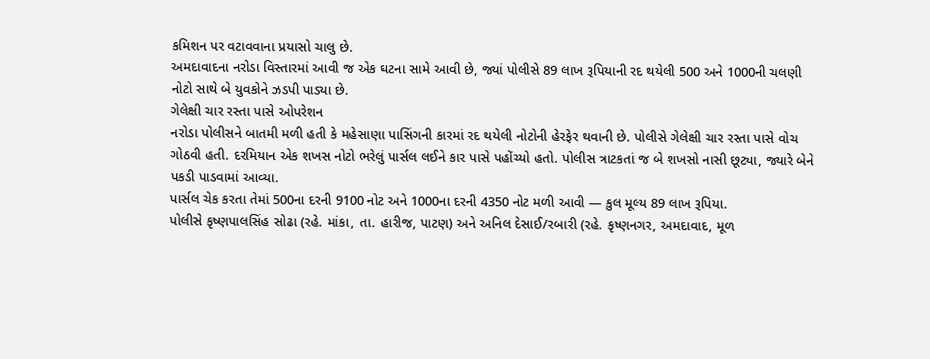કમિશન પર વટાવવાના પ્રયાસો ચાલુ છે.
અમદાવાદના નરોડા વિસ્તારમાં આવી જ એક ઘટના સામે આવી છે, જ્યાં પોલીસે 89 લાખ રૂપિયાની રદ થયેલી 500 અને 1000ની ચલણી નોટો સાથે બે યુવકોને ઝડપી પાડ્યા છે.
ગેલેક્ષી ચાર રસ્તા પાસે ઓપરેશન
નરોડા પોલીસને બાતમી મળી હતી કે મહેસાણા પાસિંગની કારમાં રદ થયેલી નોટોની હેરફેર થવાની છે. પોલીસે ગેલેક્ષી ચાર રસ્તા પાસે વોચ ગોઠવી હતી. દરમિયાન એક શખસ નોટો ભરેલું પાર્સલ લઈને કાર પાસે પહોંચ્યો હતો. પોલીસ ત્રાટકતાં જ બે શખસો નાસી છૂટ્યા, જ્યારે બેને પકડી પાડવામાં આવ્યા.
પાર્સલ ચેક કરતા તેમાં 500ના દરની 9100 નોટ અને 1000ના દરની 4350 નોટ મળી આવી — કુલ મૂલ્ય 89 લાખ રૂપિયા.
પોલીસે કૃષ્ણપાલસિંહ સોઢા (રહે. માંકા, તા. હારીજ, પાટણ) અને અનિલ દેસાઈ/રબારી (રહે. કૃષ્ણનગર, અમદાવાદ, મૂળ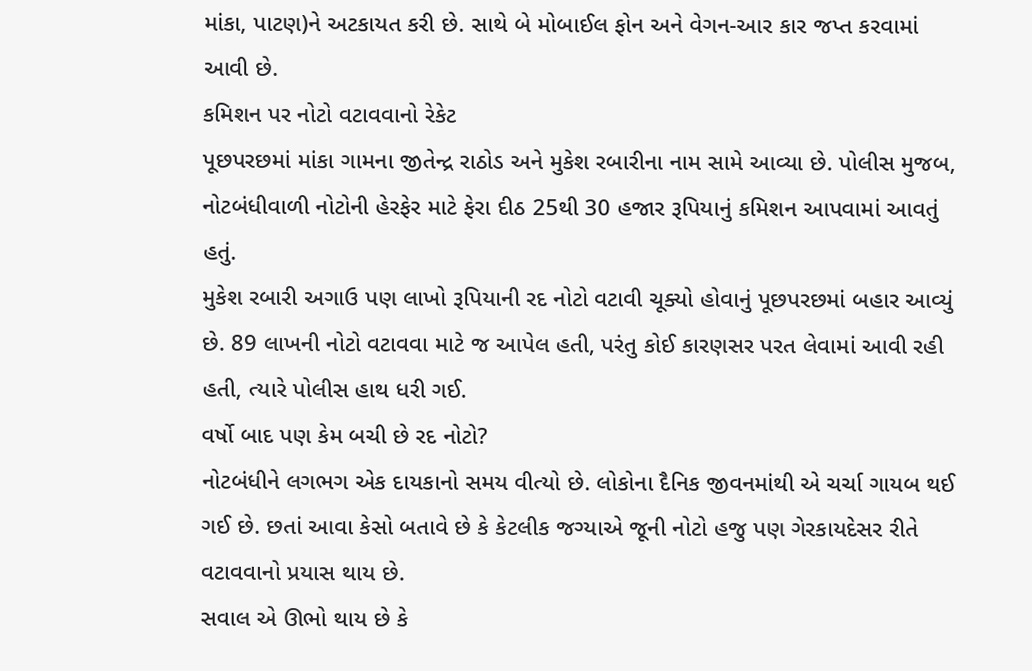માંકા, પાટણ)ને અટકાયત કરી છે. સાથે બે મોબાઈલ ફોન અને વેગન-આર કાર જપ્ત કરવામાં આવી છે.
કમિશન પર નોટો વટાવવાનો રેકેટ
પૂછપરછમાં માંકા ગામના જીતેન્દ્ર રાઠોડ અને મુકેશ રબારીના નામ સામે આવ્યા છે. પોલીસ મુજબ, નોટબંધીવાળી નોટોની હેરફેર માટે ફેરા દીઠ 25થી 30 હજાર રૂપિયાનું કમિશન આપવામાં આવતું હતું.
મુકેશ રબારી અગાઉ પણ લાખો રૂપિયાની રદ નોટો વટાવી ચૂક્યો હોવાનું પૂછપરછમાં બહાર આવ્યું છે. 89 લાખની નોટો વટાવવા માટે જ આપેલ હતી, પરંતુ કોઈ કારણસર પરત લેવામાં આવી રહી હતી, ત્યારે પોલીસ હાથ ધરી ગઈ.
વર્ષો બાદ પણ કેમ બચી છે રદ નોટો?
નોટબંધીને લગભગ એક દાયકાનો સમય વીત્યો છે. લોકોના દૈનિક જીવનમાંથી એ ચર્ચા ગાયબ થઈ ગઈ છે. છતાં આવા કેસો બતાવે છે કે કેટલીક જગ્યાએ જૂની નોટો હજુ પણ ગેરકાયદેસર રીતે વટાવવાનો પ્રયાસ થાય છે.
સવાલ એ ઊભો થાય છે કે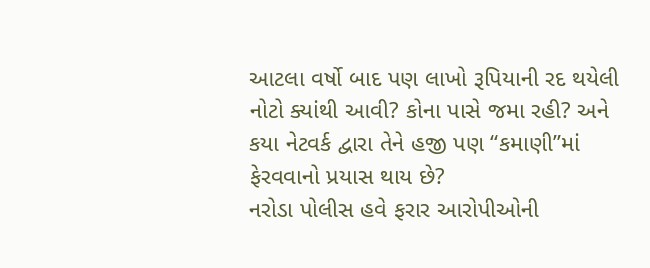આટલા વર્ષો બાદ પણ લાખો રૂપિયાની રદ થયેલી નોટો ક્યાંથી આવી? કોના પાસે જમા રહી? અને કયા નેટવર્ક દ્વારા તેને હજી પણ “કમાણી”માં ફેરવવાનો પ્રયાસ થાય છે?
નરોડા પોલીસ હવે ફરાર આરોપીઓની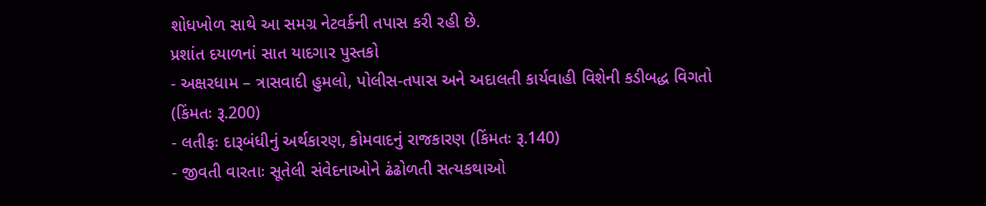શોધખોળ સાથે આ સમગ્ર નેટવર્કની તપાસ કરી રહી છે.
પ્રશાંત દયાળનાં સાત યાદગાર પુસ્તકો
- અક્ષરધામ – ત્રાસવાદી હુમલો, પોલીસ-તપાસ અને અદાલતી કાર્યવાહી વિશેની કડીબદ્ધ વિગતો (કિંમતઃ રૂ.200)
- લતીફઃ દારૂબંધીનું અર્થકારણ, કોમવાદનું રાજકારણ (કિંમતઃ રૂ.140)
- જીવતી વારતાઃ સૂતેલી સંવેદનાઓને ઢંઢોળતી સત્યકથાઓ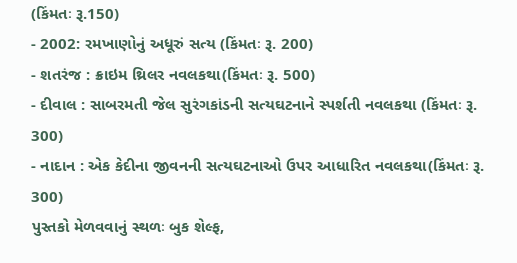(કિંમતઃ રૂ.150)
- 2002: રમખાણોનું અધૂરું સત્ય (કિંમતઃ રૂ. 200)
- શતરંજ : ક્રાઇમ થ્રિલર નવલકથા(કિંમતઃ રૂ. 500)
- દીવાલ : સાબરમતી જેલ સુરંગકાંડની સત્યઘટનાને સ્પર્શતી નવલકથા (કિંમતઃ રૂ. 300)
- નાદાન : એક કેદીના જીવનની સત્યઘટનાઓ ઉપર આધારિત નવલકથા(કિંમતઃ રૂ. 300)
પુસ્તકો મેળવવાનું સ્થળઃ બુક શેલ્ફ,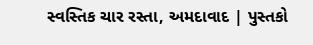સ્વસ્તિક ચાર રસ્તા, અમદાવાદ | પુસ્તકો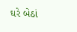ઘરે બેઠાં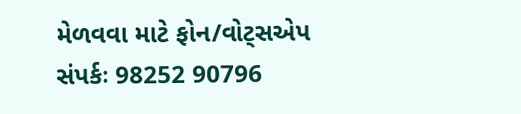મેળવવા માટે ફોન/વોટ્સએપ સંપર્કઃ 98252 90796